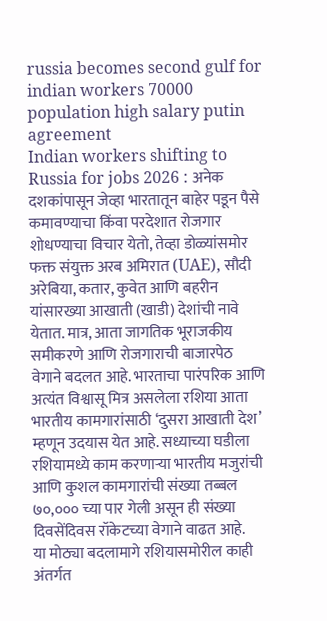russia becomes second gulf for indian workers 70000 population high salary putin agreement
Indian workers shifting to Russia for jobs 2026 : अनेक दशकांपासून जेव्हा भारतातून बाहेर पडून पैसे कमावण्याचा किंवा परदेशात रोजगार शोधण्याचा विचार येतो, तेव्हा डोळ्यांसमोर फक्त संयुक्त अरब अमिरात (UAE), सौदी अरेबिया, कतार, कुवेत आणि बहरीन यांसारख्या आखाती (खाडी) देशांची नावे येतात. मात्र, आता जागतिक भूराजकीय समीकरणे आणि रोजगाराची बाजारपेठ वेगाने बदलत आहे. भारताचा पारंपरिक आणि अत्यंत विश्वासू मित्र असलेला रशिया आता भारतीय कामगारांसाठी ‘दुसरा आखाती देश’ म्हणून उदयास येत आहे. सध्याच्या घडीला रशियामध्ये काम करणाऱ्या भारतीय मजुरांची आणि कुशल कामगारांची संख्या तब्बल ७०,००० च्या पार गेली असून ही संख्या दिवसेंदिवस रॉकेटच्या वेगाने वाढत आहे.
या मोठ्या बदलामागे रशियासमोरील काही अंतर्गत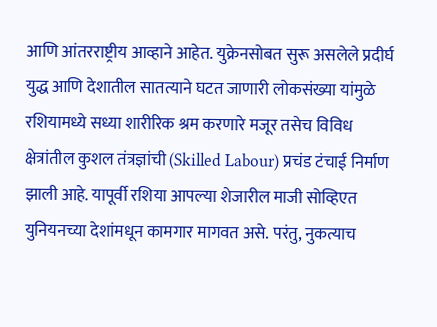आणि आंतरराष्ट्रीय आव्हाने आहेत. युक्रेनसोबत सुरू असलेले प्रदीर्घ युद्ध आणि देशातील सातत्याने घटत जाणारी लोकसंख्या यांमुळे रशियामध्ये सध्या शारीरिक श्रम करणारे मजूर तसेच विविध क्षेत्रांतील कुशल तंत्रज्ञांची (Skilled Labour) प्रचंड टंचाई निर्माण झाली आहे. यापूर्वी रशिया आपल्या शेजारील माजी सोव्हिएत युनियनच्या देशांमधून कामगार मागवत असे. परंतु, नुकत्याच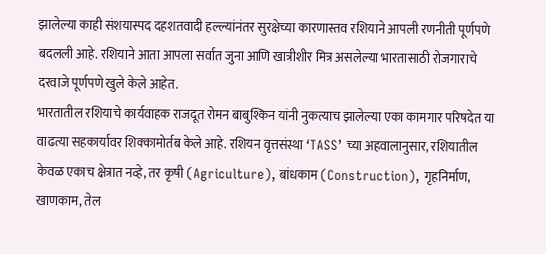झालेल्या काही संशयास्पद दहशतवादी हल्ल्यांनंतर सुरक्षेच्या कारणास्तव रशियाने आपली रणनीती पूर्णपणे बदलली आहे. रशियाने आता आपला सर्वात जुना आणि खात्रीशीर मित्र असलेल्या भारतासाठी रोजगाराचे दरवाजे पूर्णपणे खुले केले आहेत.
भारतातील रशियाचे कार्यवाहक राजदूत रोमन बाबुश्किन यांनी नुकत्याच झालेल्या एका कामगार परिषदेत या वाढत्या सहकार्यावर शिक्कामोर्तब केले आहे. रशियन वृत्तसंस्था ‘TASS’ च्या अहवालानुसार, रशियातील केवळ एकाच क्षेत्रात नव्हे, तर कृषी (Agriculture), बांधकाम (Construction), गृहनिर्माण, खाणकाम, तेल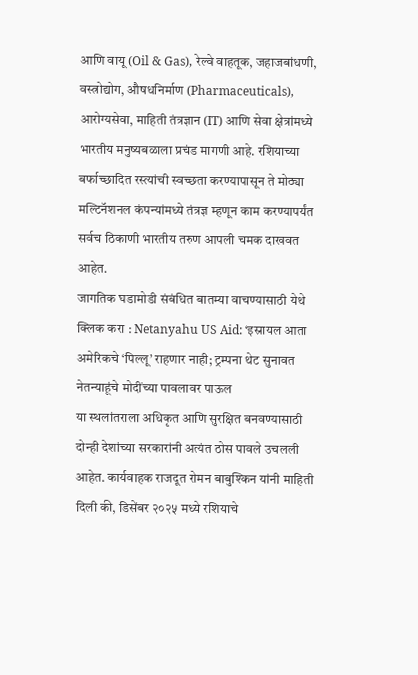आणि वायू (Oil & Gas), रेल्वे वाहतूक, जहाजबांधणी, वस्त्रोद्योग, औषधनिर्माण (Pharmaceuticals), आरोग्यसेवा, माहिती तंत्रज्ञान (IT) आणि सेवा क्षेत्रांमध्ये भारतीय मनुष्यबळाला प्रचंड मागणी आहे. रशियाच्या बर्फाच्छादित रस्त्यांची स्वच्छता करण्यापासून ते मोठ्या मल्टिनॅशनल कंपन्यांमध्ये तंत्रज्ञ म्हणून काम करण्यापर्यंत सर्वच ठिकाणी भारतीय तरुण आपली चमक दाखवत आहेत.
जागतिक घडामोडी संबंधित बातम्या वाचण्यासाठी येथे क्लिक करा : Netanyahu US Aid: ‘इस्रायल आता अमेरिकचे ‘पिल्लू’ राहणार नाही; ट्रम्पना थेट सुनावत नेतन्याहूंचे मोदींच्या पावलावर पाऊल
या स्थलांतराला अधिकृत आणि सुरक्षित बनवण्यासाठी दोन्ही देशांच्या सरकारांनी अत्यंत ठोस पावले उचलली आहेत. कार्यवाहक राजदूत रोमन बाबुश्किन यांनी माहिती दिली की, डिसेंबर २०२५ मध्ये रशियाचे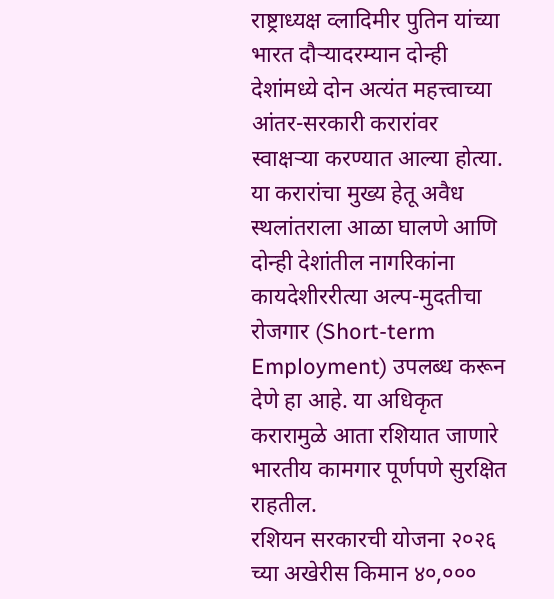राष्ट्राध्यक्ष व्लादिमीर पुतिन यांच्या भारत दौऱ्यादरम्यान दोन्ही देशांमध्ये दोन अत्यंत महत्त्वाच्या आंतर-सरकारी करारांवर स्वाक्षऱ्या करण्यात आल्या होत्या. या करारांचा मुख्य हेतू अवैध स्थलांतराला आळा घालणे आणि दोन्ही देशांतील नागरिकांना कायदेशीररीत्या अल्प-मुदतीचा रोजगार (Short-term Employment) उपलब्ध करून देणे हा आहे. या अधिकृत करारामुळे आता रशियात जाणारे भारतीय कामगार पूर्णपणे सुरक्षित राहतील.
रशियन सरकारची योजना २०२६ च्या अखेरीस किमान ४०,०००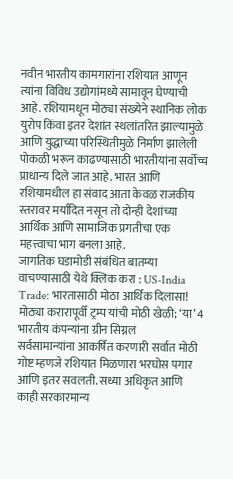नवीन भारतीय कामगारांना रशियात आणून त्यांना विविध उद्योगांमध्ये सामावून घेण्याची आहे. रशियामधून मोठ्या संख्येने स्थानिक लोक युरोप किंवा इतर देशांत स्थलांतरित झाल्यामुळे आणि युद्धाच्या परिस्थितीमुळे निर्माण झालेली पोकळी भरून काढण्यासाठी भारतीयांना सर्वोच्च प्राधान्य दिले जात आहे. भारत आणि रशियामधील हा संवाद आता केवळ राजकीय स्तरावर मर्यादित नसून तो दोन्ही देशांच्या आर्थिक आणि सामाजिक प्रगतीचा एक महत्त्वाचा भाग बनला आहे.
जागतिक घडामोडी संबंधित बातम्या वाचण्यासाठी येथे क्लिक करा : US-India Trade: भारतासाठी मोठा आर्थिक दिलासा! मोठ्या करारापूर्वी ट्रम्प यांची मोठी खेळी; ‘या’ 4 भारतीय कंपन्यांना ग्रीन सिग्नल
सर्वसामान्यांना आकर्षित करणारी सर्वात मोठी गोष्ट म्हणजे रशियात मिळणारा भरघोस पगार आणि इतर सवलती. सध्या अधिकृत आणि काही सरकारमान्य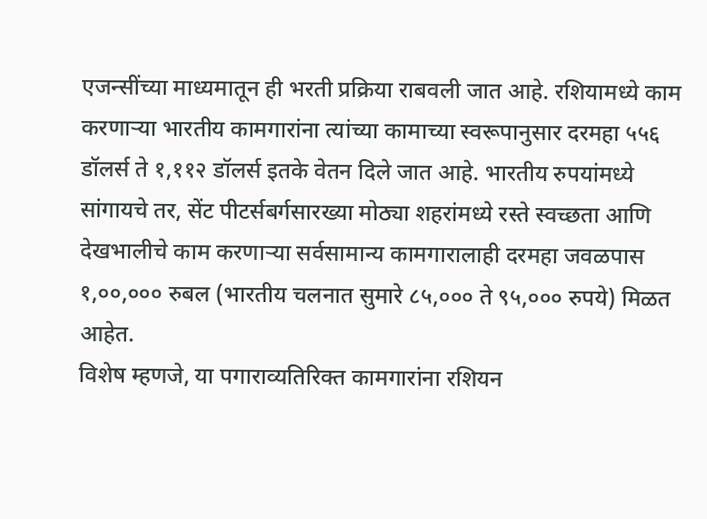एजन्सींच्या माध्यमातून ही भरती प्रक्रिया राबवली जात आहे. रशियामध्ये काम करणाऱ्या भारतीय कामगारांना त्यांच्या कामाच्या स्वरूपानुसार दरमहा ५५६ डॉलर्स ते १,११२ डॉलर्स इतके वेतन दिले जात आहे. भारतीय रुपयांमध्ये सांगायचे तर, सेंट पीटर्सबर्गसारख्या मोठ्या शहरांमध्ये रस्ते स्वच्छता आणि देखभालीचे काम करणाऱ्या सर्वसामान्य कामगारालाही दरमहा जवळपास १,००,००० रुबल (भारतीय चलनात सुमारे ८५,००० ते ९५,००० रुपये) मिळत आहेत.
विशेष म्हणजे, या पगाराव्यतिरिक्त कामगारांना रशियन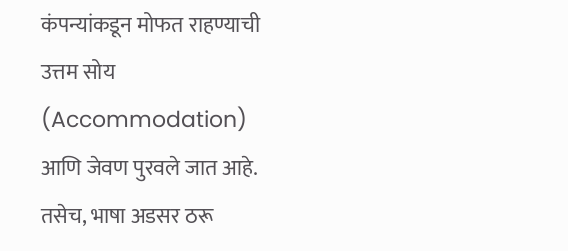कंपन्यांकडून मोफत राहण्याची उत्तम सोय (Accommodation) आणि जेवण पुरवले जात आहे. तसेच, भाषा अडसर ठरू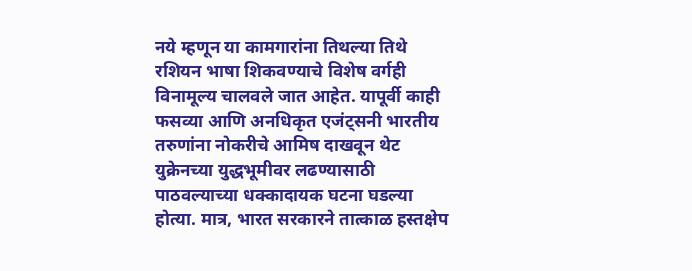नये म्हणून या कामगारांना तिथल्या तिथे रशियन भाषा शिकवण्याचे विशेष वर्गही विनामूल्य चालवले जात आहेत. यापूर्वी काही फसव्या आणि अनधिकृत एजंट्सनी भारतीय तरुणांना नोकरीचे आमिष दाखवून थेट युक्रेनच्या युद्धभूमीवर लढण्यासाठी पाठवल्याच्या धक्कादायक घटना घडल्या होत्या. मात्र, भारत सरकारने तात्काळ हस्तक्षेप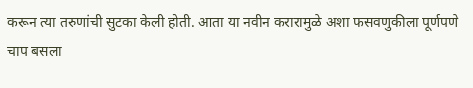करून त्या तरुणांची सुटका केली होती. आता या नवीन करारामुळे अशा फसवणुकीला पूर्णपणे चाप बसला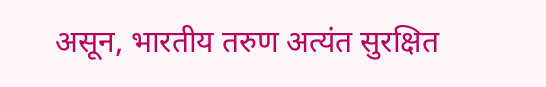असून, भारतीय तरुण अत्यंत सुरक्षित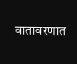वातावरणात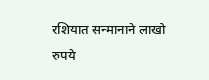रशियात सन्मानाने लाखो रुपये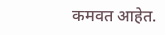कमवत आहेत.